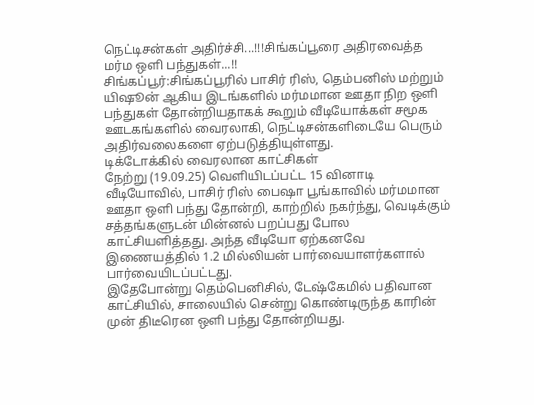நெட்டிசன்கள் அதிர்ச்சி...!!!சிங்கப்பூரை அதிரவைத்த மர்ம ஒளி பந்துகள்...!!
சிங்கப்பூர்:சிங்கப்பூரில் பாசிர் ரிஸ், தெம்பனிஸ் மற்றும் யிஷூன் ஆகிய இடங்களில் மர்மமான ஊதா நிற ஒளி பந்துகள் தோன்றியதாகக் கூறும் வீடியோக்கள் சமூக ஊடகங்களில் வைரலாகி, நெட்டிசன்களிடையே பெரும் அதிர்வலைகளை ஏற்படுத்தியுள்ளது.
டிக்டோக்கில் வைரலான காட்சிகள்
நேற்று (19.09.25) வெளியிடப்பட்ட 15 வினாடி வீடியோவில், பாசிர் ரிஸ் பைஷா பூங்காவில் மர்மமான ஊதா ஒளி பந்து தோன்றி, காற்றில் நகர்ந்து, வெடிக்கும் சத்தங்களுடன் மின்னல் பறப்பது போல காட்சியளித்தது. அந்த வீடியோ ஏற்கனவே இணையத்தில் 1.2 மில்லியன் பார்வையாளர்களால் பார்வையிடப்பட்டது.
இதேபோன்று தெம்பெனிசில், டேஷ்கேமில் பதிவான காட்சியில், சாலையில் சென்று கொண்டிருந்த காரின் முன் திடீரென ஒளி பந்து தோன்றியது.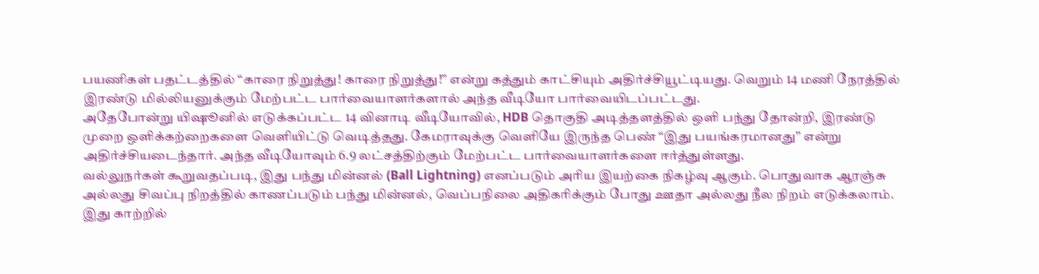பயணிகள் பதட்டத்தில் “காரை நிறுத்து! காரை நிறுத்து!” என்று கத்தும் காட்சியும் அதிர்ச்சியூட்டியது. வெறும் 14 மணி நேரத்தில் இரண்டு மில்லியனுக்கும் மேற்பட்ட பார்வையாளர்களால் அந்த வீடியோ பார்வையிடப்பட்டது.
அதேபோன்று யிஷூனில் எடுக்கப்பட்ட 14 வினாடி வீடியோவில், HDB தொகுதி அடித்தளத்தில் ஒளி பந்து தோன்றி, இரண்டு முறை ஒளிக்கற்றைகளை வெளியிட்டு வெடித்தது. கேமராவுக்கு வெளியே இருந்த பெண் “இது பயங்கரமானது” என்று அதிர்ச்சியடைந்தார். அந்த வீடியோவும் 6.9 லட்சத்திற்கும் மேற்பட்ட பார்வையாளர்களை ஈர்த்துள்ளது.
வல்லுநர்கள் கூறுவதப்படி, இது பந்து மின்னல் (Ball Lightning) எனப்படும் அரிய இயற்கை நிகழ்வு ஆகும். பொதுவாக ஆரஞ்சு அல்லது சிவப்பு நிறத்தில் காணப்படும் பந்து மின்னல், வெப்பநிலை அதிகரிக்கும் போது ஊதா அல்லது நீல நிறம் எடுக்கலாம்.
இது காற்றில்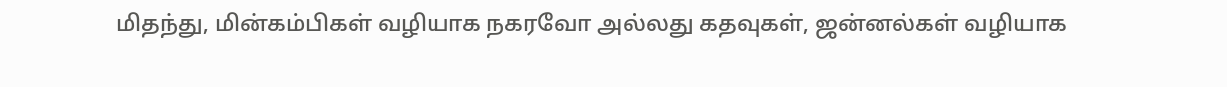மிதந்து, மின்கம்பிகள் வழியாக நகரவோ அல்லது கதவுகள், ஜன்னல்கள் வழியாக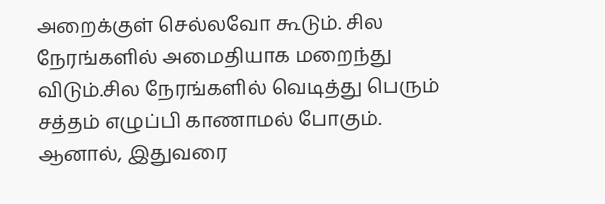அறைக்குள் செல்லவோ கூடும். சில நேரங்களில் அமைதியாக மறைந்து விடும்.சில நேரங்களில் வெடித்து பெரும் சத்தம் எழுப்பி காணாமல் போகும்.
ஆனால், இதுவரை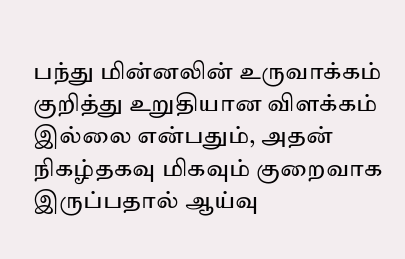பந்து மின்னலின் உருவாக்கம் குறித்து உறுதியான விளக்கம் இல்லை என்பதும், அதன் நிகழ்தகவு மிகவும் குறைவாக இருப்பதால் ஆய்வு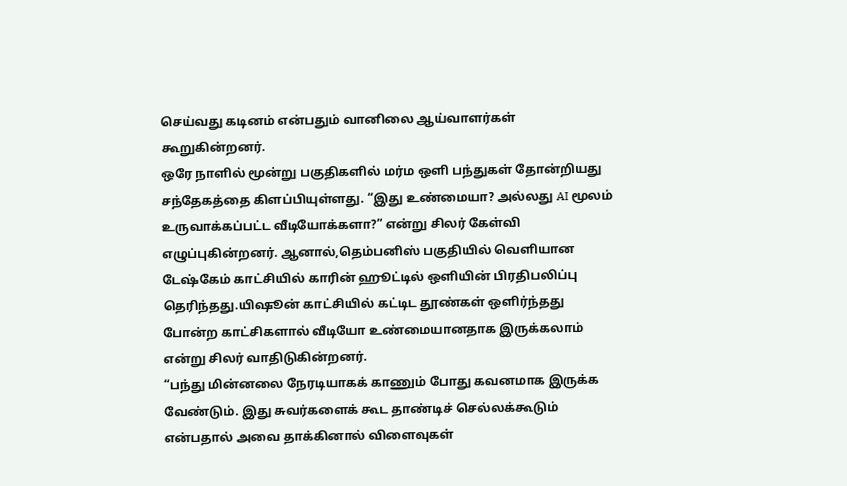செய்வது கடினம் என்பதும் வானிலை ஆய்வாளர்கள் கூறுகின்றனர்.
ஒரே நாளில் மூன்று பகுதிகளில் மர்ம ஒளி பந்துகள் தோன்றியது சந்தேகத்தை கிளப்பியுள்ளது. “இது உண்மையா? அல்லது AI மூலம் உருவாக்கப்பட்ட வீடியோக்களா?” என்று சிலர் கேள்வி எழுப்புகின்றனர். ஆனால்,தெம்பனிஸ் பகுதியில் வெளியான டேஷ்கேம் காட்சியில் காரின் ஹூட்டில் ஒளியின் பிரதிபலிப்பு தெரிந்தது.யிஷூன் காட்சியில் கட்டிட தூண்கள் ஒளிர்ந்தது போன்ற காட்சிகளால் வீடியோ உண்மையானதாக இருக்கலாம் என்று சிலர் வாதிடுகின்றனர்.
“பந்து மின்னலை நேரடியாகக் காணும் போது கவனமாக இருக்க வேண்டும். இது சுவர்களைக் கூட தாண்டிச் செல்லக்கூடும் என்பதால் அவை தாக்கினால் விளைவுகள்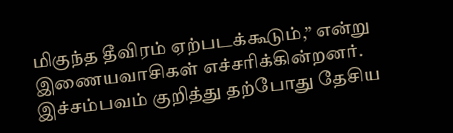மிகுந்த தீவிரம் ஏற்படக்கூடும்,” என்று இணையவாசிகள் எச்சரிக்கின்றனர்.
இச்சம்பவம் குறித்து தற்போது தேசிய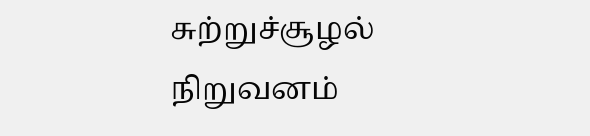சுற்றுச்சூழல் நிறுவனம்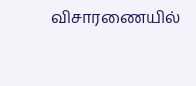விசாரணையில்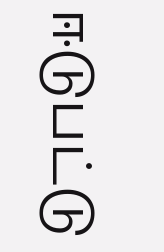ஈடுபட்டு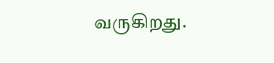வருகிறது.